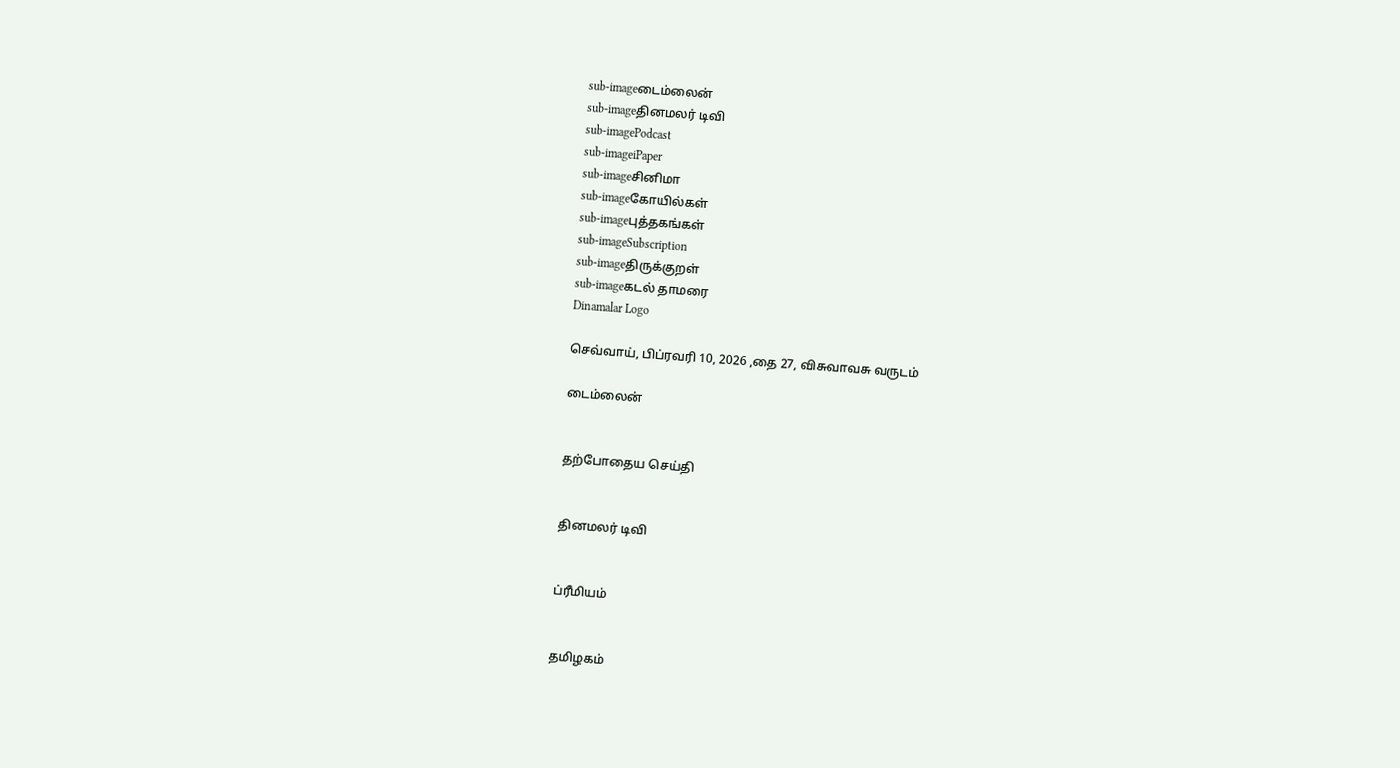sub-imageடைம்லைன்
sub-imageதினமலர் டிவி
sub-imagePodcast
sub-imageiPaper
sub-imageசினிமா
sub-imageகோயில்கள்
sub-imageபுத்தகங்கள்
sub-imageSubscription
sub-imageதிருக்குறள்
sub-imageகடல் தாமரை
Dinamalar Logo

செவ்வாய், பிப்ரவரி 10, 2026 ,தை 27, விசுவாவசு வருடம்

டைம்லைன்


தற்போதைய செய்தி


தினமலர் டிவி


ப்ரீமியம்


தமிழகம்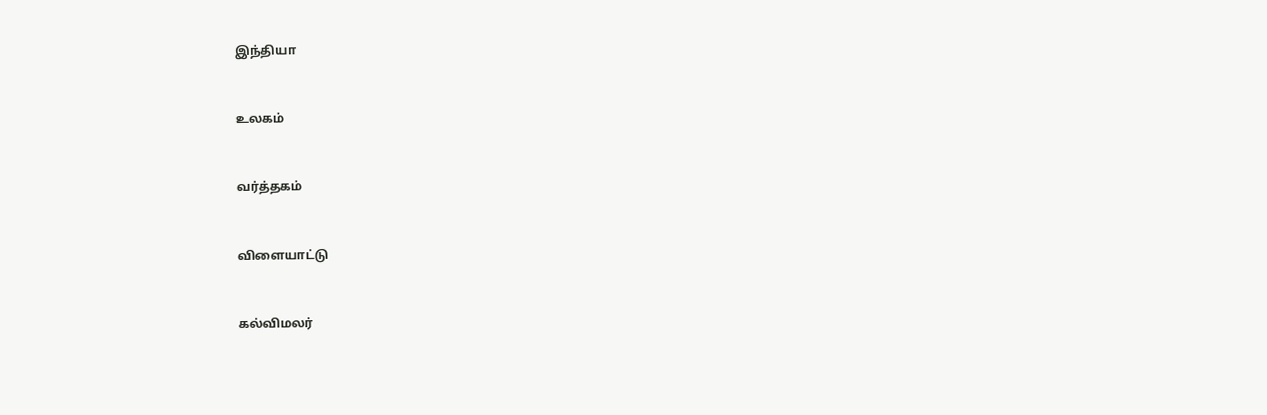இந்தியா


உலகம்


வர்த்தகம்


விளையாட்டு


கல்விமலர்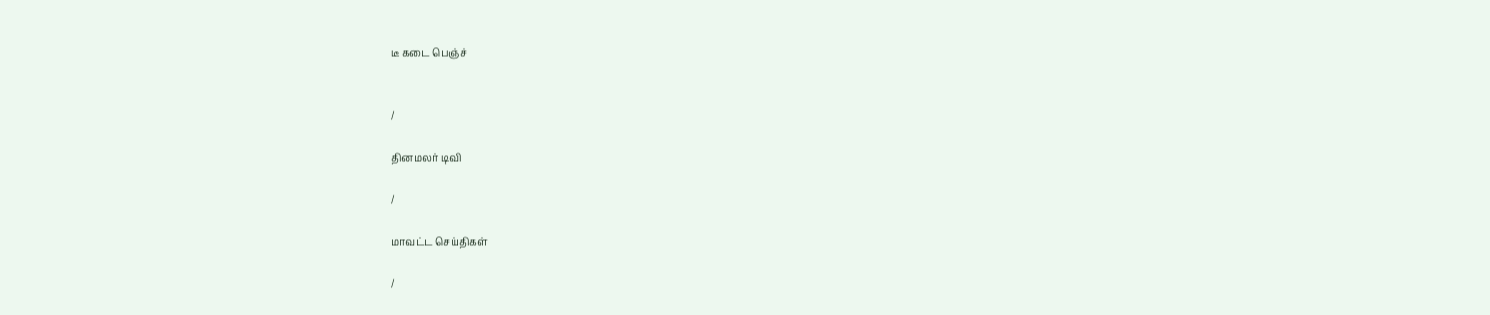டீ கடை பெஞ்ச்


/

தினமலர் டிவி

/

மாவட்ட செய்திகள்

/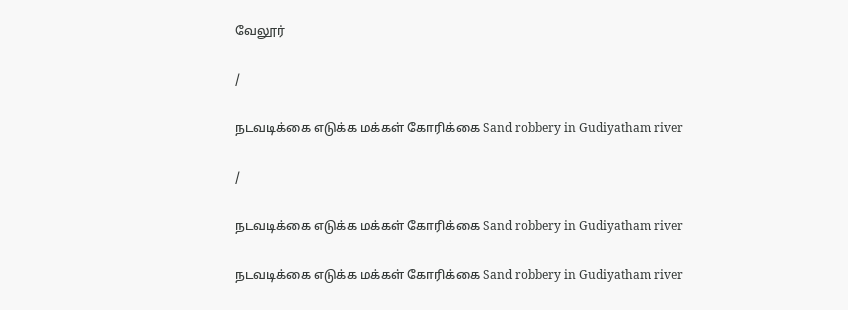வேலூர்

/

நடவடிக்கை எடுக்க மக்கள் கோரிக்கை Sand robbery in Gudiyatham river

/

நடவடிக்கை எடுக்க மக்கள் கோரிக்கை Sand robbery in Gudiyatham river

நடவடிக்கை எடுக்க மக்கள் கோரிக்கை Sand robbery in Gudiyatham river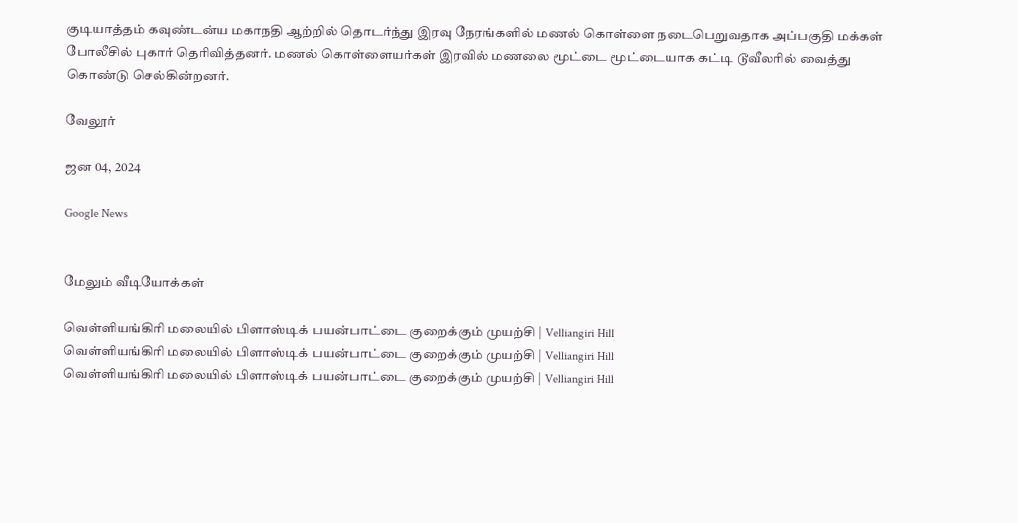குடியாத்தம் கவுண்டன்ய மகாநதி ஆற்றில் தொடர்ந்து இரவு நேரங்களில் மணல் கொள்ளை நடைபெறுவதாக அப்பகுதி மக்கள் போலீசில் புகார் தெரிவித்தனர். மணல் கொள்ளையர்கள் இரவில் மணலை மூட்டை மூட்டையாக கட்டி டூவீலரில் வைத்து கொண்டு செல்கின்றனர்.

வேலூர்

ஜன 04, 2024

Google News


மேலும் வீடியோக்கள்

வெள்ளியங்கிரி மலையில் பிளாஸ்டிக் பயன்பாட்டை குறைக்கும் முயற்சி | Velliangiri Hill
வெள்ளியங்கிரி மலையில் பிளாஸ்டிக் பயன்பாட்டை குறைக்கும் முயற்சி | Velliangiri Hill
வெள்ளியங்கிரி மலையில் பிளாஸ்டிக் பயன்பாட்டை குறைக்கும் முயற்சி | Velliangiri Hill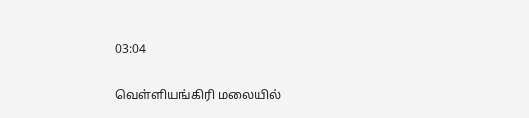03:04

வெள்ளியங்கிரி மலையில்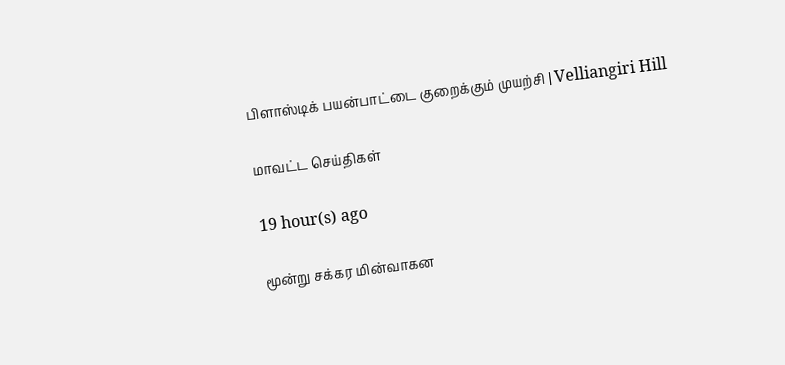பிளாஸ்டிக் பயன்பாட்டை குறைக்கும் முயற்சி | Velliangiri Hill

மாவட்ட செய்திகள்

19 hour(s) ago

மூன்று சக்கர மின்வாகன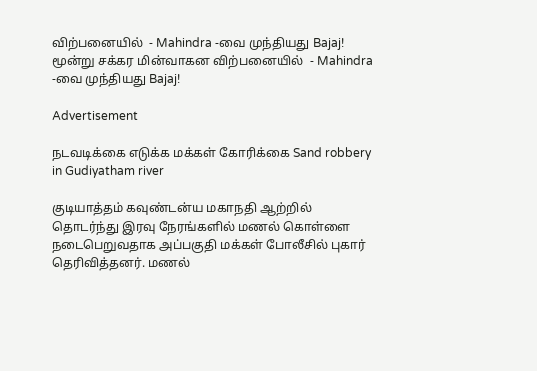விற்பனையில்  - Mahindra -வை முந்தியது Bajaj!
மூன்று சக்கர மின்வாகன விற்பனையில்  - Mahindra -வை முந்தியது Bajaj!

Advertisement

நடவடிக்கை எடுக்க மக்கள் கோரிக்கை Sand robbery in Gudiyatham river

குடியாத்தம் கவுண்டன்ய மகாநதி ஆற்றில் தொடர்ந்து இரவு நேரங்களில் மணல் கொள்ளை நடைபெறுவதாக அப்பகுதி மக்கள் போலீசில் புகார் தெரிவித்தனர். மணல்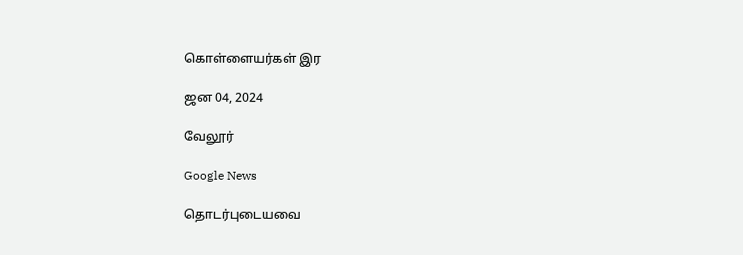கொள்ளையர்கள் இர

ஜன 04, 2024

வேலூர்

Google News

தொடர்புடையவை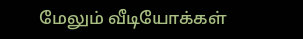மேலும் வீடியோக்கள்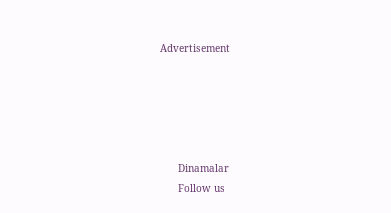Advertisement





      Dinamalar
      Follow us